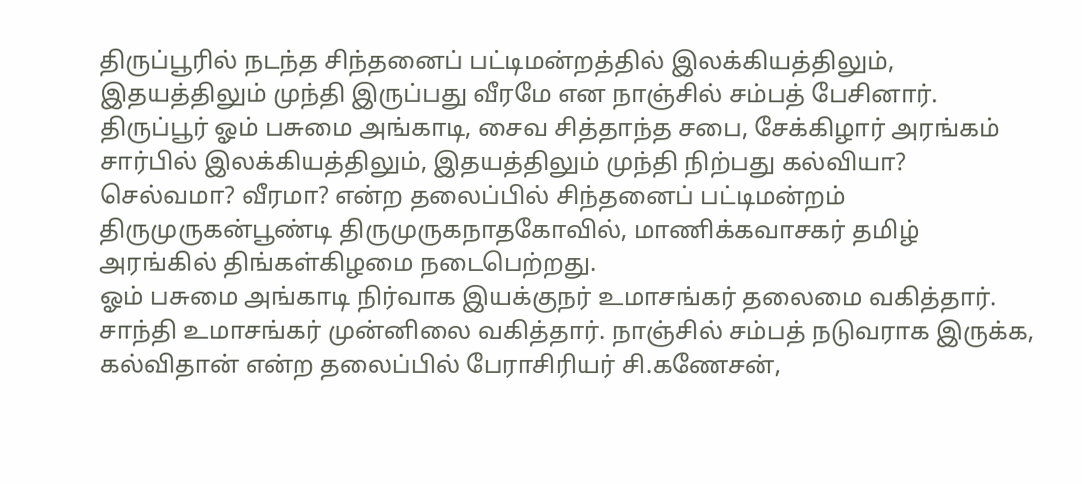திருப்பூரில் நடந்த சிந்தனைப் பட்டிமன்றத்தில் இலக்கியத்திலும், இதயத்திலும் முந்தி இருப்பது வீரமே என நாஞ்சில் சம்பத் பேசினார்.
திருப்பூர் ஓம் பசுமை அங்காடி, சைவ சித்தாந்த சபை, சேக்கிழார் அரங்கம் சார்பில் இலக்கியத்திலும், இதயத்திலும் முந்தி நிற்பது கல்வியா? செல்வமா? வீரமா? என்ற தலைப்பில் சிந்தனைப் பட்டிமன்றம் திருமுருகன்பூண்டி திருமுருகநாதகோவில், மாணிக்கவாசகர் தமிழ் அரங்கில் திங்கள்கிழமை நடைபெற்றது.
ஓம் பசுமை அங்காடி நிர்வாக இயக்குநர் உமாசங்கர் தலைமை வகித்தார். சாந்தி உமாசங்கர் முன்னிலை வகித்தார். நாஞ்சில் சம்பத் நடுவராக இருக்க, கல்விதான் என்ற தலைப்பில் பேராசிரியர் சி.கணேசன்,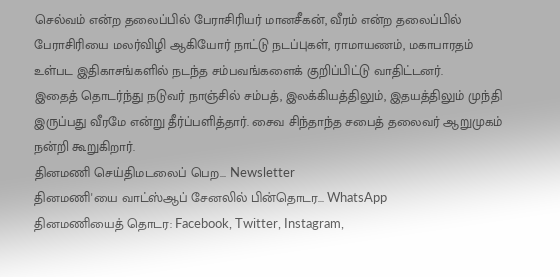செல்வம் என்ற தலைப்பில் பேராசிரியர் மானசீகன், வீரம் என்ற தலைப்பில் பேராசிரியை மலர்விழி ஆகியோர் நாட்டு நடப்புகள், ராமாயணம், மகாபாரதம் உள்பட இதிகாசங்களில் நடந்த சம்பவங்களைக் குறிப்பிட்டு வாதிட்டனர்.
இதைத் தொடர்ந்து நடுவர் நாஞ்சில் சம்பத், இலக்கியத்திலும், இதயத்திலும் முந்தி இருப்பது வீரமே என்று தீர்ப்பளித்தார். சைவ சிந்தாந்த சபைத் தலைவர் ஆறுமுகம் நன்றி கூறுகிறார்.
தினமணி செய்திமடலைப் பெற... Newsletter
தினமணி'யை வாட்ஸ்ஆப் சேனலில் பின்தொடர... WhatsApp
தினமணியைத் தொடர: Facebook, Twitter, Instagram,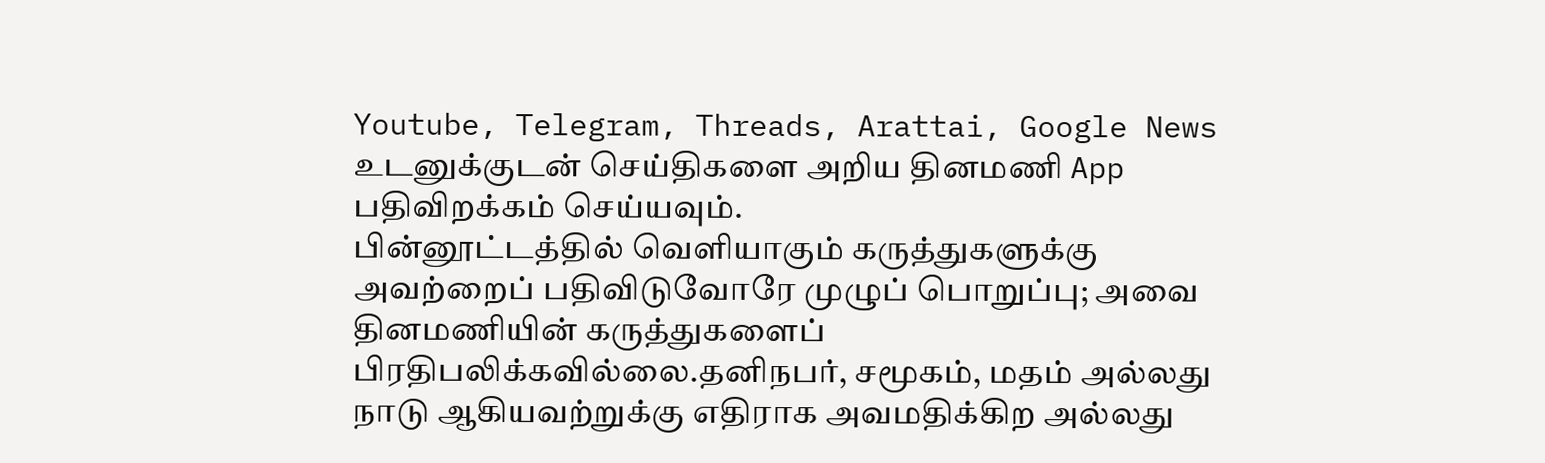Youtube, Telegram, Threads, Arattai, Google News
உடனுக்குடன் செய்திகளை அறிய தினமணி App பதிவிறக்கம் செய்யவும்.
பின்னூட்டத்தில் வெளியாகும் கருத்துகளுக்கு அவற்றைப் பதிவிடுவோரே முழுப் பொறுப்பு; அவை தினமணியின் கருத்துகளைப் பிரதிபலிக்கவில்லை.தனிநபர், சமூகம், மதம் அல்லது நாடு ஆகியவற்றுக்கு எதிராக அவமதிக்கிற அல்லது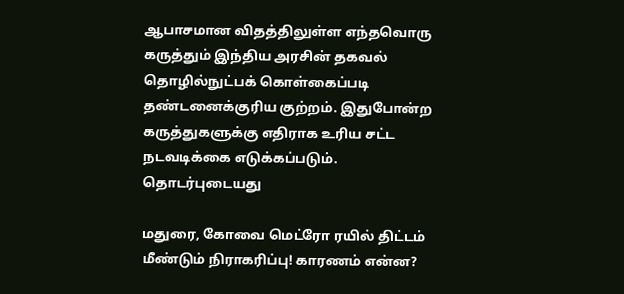ஆபாசமான விதத்திலுள்ள எந்தவொரு கருத்தும் இந்திய அரசின் தகவல் தொழில்நுட்பக் கொள்கைப்படி தண்டனைக்குரிய குற்றம். இதுபோன்ற கருத்துகளுக்கு எதிராக உரிய சட்ட நடவடிக்கை எடுக்கப்படும்.
தொடர்புடையது

மதுரை, கோவை மெட்ரோ ரயில் திட்டம் மீண்டும் நிராகரிப்பு! காரணம் என்ன?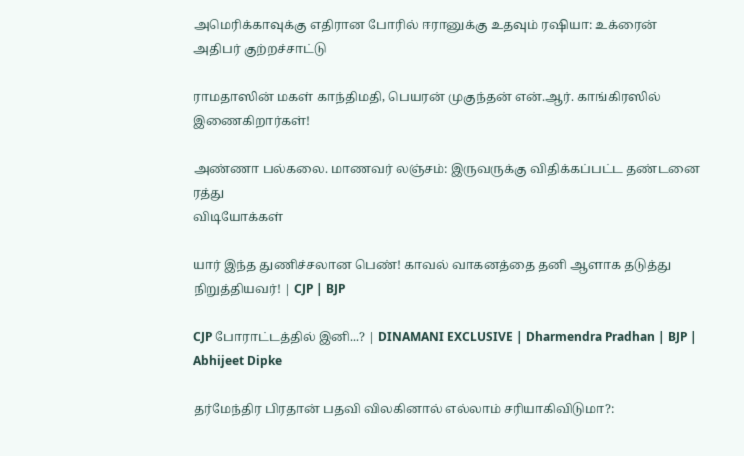அமெரிக்காவுக்கு எதிரான போரில் ஈரானுக்கு உதவும் ரஷியா: உக்ரைன் அதிபர் குற்றச்சாட்டு

ராமதாஸின் மகள் காந்திமதி, பெயரன் முகுந்தன் என்.ஆர். காங்கிரஸில் இணைகிறார்கள்!

அண்ணா பல்கலை. மாணவர் லஞ்சம்: இருவருக்கு விதிக்கப்பட்ட தண்டனை ரத்து
விடியோக்கள்

யார் இந்த துணிச்சலான பெண்! காவல் வாகனத்தை தனி ஆளாக தடுத்து நிறுத்தியவர்! | CJP | BJP

CJP போராட்டத்தில் இனி...? | DINAMANI EXCLUSIVE | Dharmendra Pradhan | BJP | Abhijeet Dipke

தர்மேந்திர பிரதான் பதவி விலகினால் எல்லாம் சரியாகிவிடுமா?: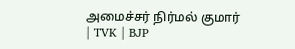அமைச்சர் நிர்மல் குமார் | TVK | BJP